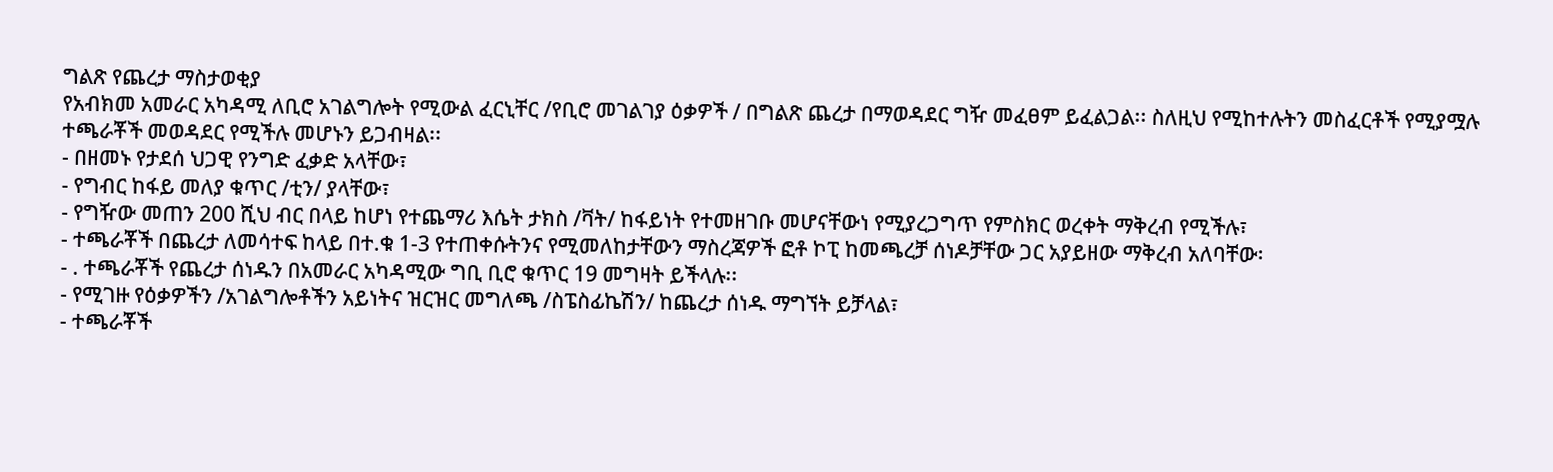ግልጽ የጨረታ ማስታወቂያ
የአብክመ አመራር አካዳሚ ለቢሮ አገልግሎት የሚውል ፈርኒቸር /የቢሮ መገልገያ ዕቃዎች / በግልጽ ጨረታ በማወዳደር ግዥ መፈፀም ይፈልጋል፡፡ ስለዚህ የሚከተሉትን መስፈርቶች የሚያሟሉ ተጫራቾች መወዳደር የሚችሉ መሆኑን ይጋብዛል፡፡
- በዘመኑ የታደሰ ህጋዊ የንግድ ፈቃድ አላቸው፣
- የግብር ከፋይ መለያ ቁጥር /ቲን/ ያላቸው፣
- የግዥው መጠን 200 ሺህ ብር በላይ ከሆነ የተጨማሪ እሴት ታክስ /ቫት/ ከፋይነት የተመዘገቡ መሆናቸውነ የሚያረጋግጥ የምስክር ወረቀት ማቅረብ የሚችሉ፣
- ተጫራቾች በጨረታ ለመሳተፍ ከላይ በተ.ቁ 1-3 የተጠቀሱትንና የሚመለከታቸውን ማስረጃዎች ፎቶ ኮፒ ከመጫረቻ ሰነዶቻቸው ጋር አያይዘው ማቅረብ አለባቸው፡
- . ተጫራቾች የጨረታ ሰነዱን በአመራር አካዳሚው ግቢ ቢሮ ቁጥር 19 መግዛት ይችላሉ፡፡
- የሚገዙ የዕቃዎችን /አገልግሎቶችን አይነትና ዝርዝር መግለጫ /ስፔስፊኬሽን/ ከጨረታ ሰነዱ ማግኘት ይቻላል፣
- ተጫራቾች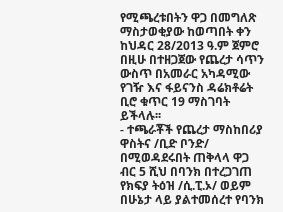የሚጫረቱበትን ዋጋ በመግለጽ ማስታወቂያው ከወጣበት ቀን ከህዳር 28/2013 ዓ.ም ጀምሮ በዚሁ በተዘጋጀው የጨረታ ሳጥን ውስጥ በአመራር አካዳሚው የገዥ እና ፋይናንስ ዳሬክቶሬት ቢሮ ቁጥር 19 ማስገባት ይችላሉ፡፡
- ተጫራቾች የጨረታ ማስከበሪያ ዋስትና /ቢድ ቦንድ/ በሚወዳደሩበት ጠቅላላ ዋጋ ብር 5 ሺህ በባንክ በተረጋገጠ የክፍያ ትዕዝ /ሲ.ፒ.ኦ/ ወይም በሁኔታ ላይ ያልተመሰረተ የባንክ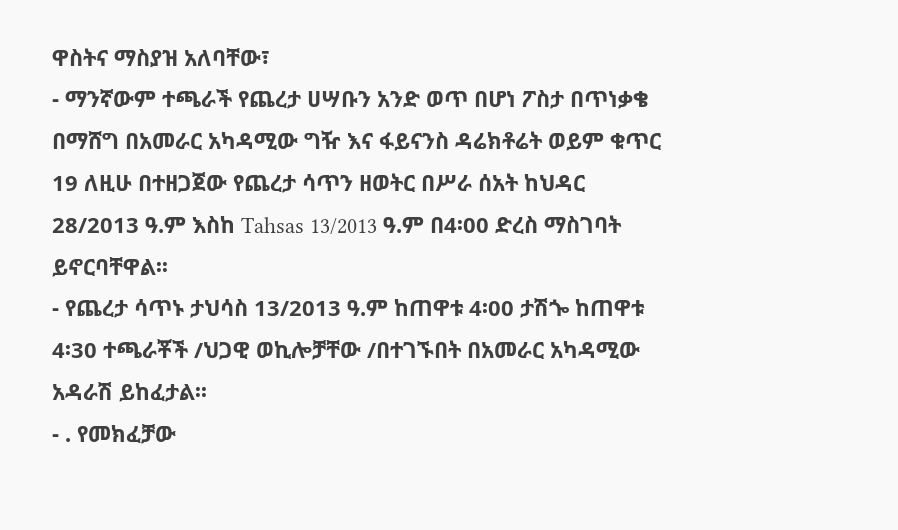ዋስትና ማስያዝ አለባቸው፣
- ማንኛውም ተጫራች የጨረታ ሀሣቡን አንድ ወጥ በሆነ ፖስታ በጥነቃቄ በማሸግ በአመራር አካዳሚው ግዥ እና ፋይናንስ ዳሬክቶሬት ወይም ቁጥር 19 ለዚሁ በተዘጋጀው የጨረታ ሳጥን ዘወትር በሥራ ሰአት ከህዳር 28/2013 ዓ.ም እስከ Tahsas 13/2013 ዓ.ም በ4፡00 ድረስ ማስገባት ይኖርባቸዋል፡፡
- የጨረታ ሳጥኑ ታህሳስ 13/2013 ዓ.ም ከጠዋቱ 4፡00 ታሽጐ ከጠዋቱ 4፡30 ተጫራቾች /ህጋዊ ወኪሎቻቸው /በተገኙበት በአመራር አካዳሚው አዳራሽ ይከፈታል፡፡
- . የመክፈቻው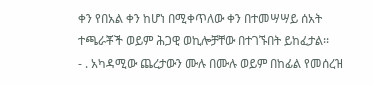ቀን የበአል ቀን ከሆነ በሚቀጥለው ቀን በተመሣሣይ ሰአት ተጫራቾች ወይም ሕጋዊ ወኪሎቻቸው በተገኙበት ይከፈታል፡፡
- . አካዳሚው ጨረታውን ሙሉ በሙሉ ወይም በከፊል የመሰረዝ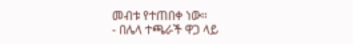መብቱ የተጠበቀ ነው፡፡
- በሌላ ተጫራች ዋጋ ላይ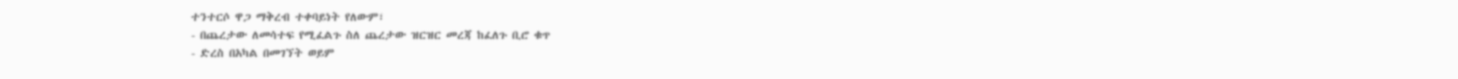ተንተርሶ ዋጋ ማቅረብ ተቀባይነት የለውም፣
- በጨረታው ለመሳተፍ የሚፈልጉ ስለ ጨረታው ዝርዝር መረጃ ከፈለጉ ቢሮ ቁጥ
- ድረስ በአካል በመገኘት ወይም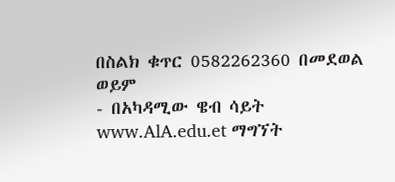በስልክ ቁጥር 0582262360 በመደወል ወይም
- በአካዳሚው ዌብ ሳይት www.AlA.edu.et ማግኘት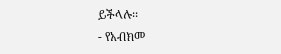ይችላሉ፡፡
- የአብክመ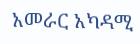አመራር አካዳሚ